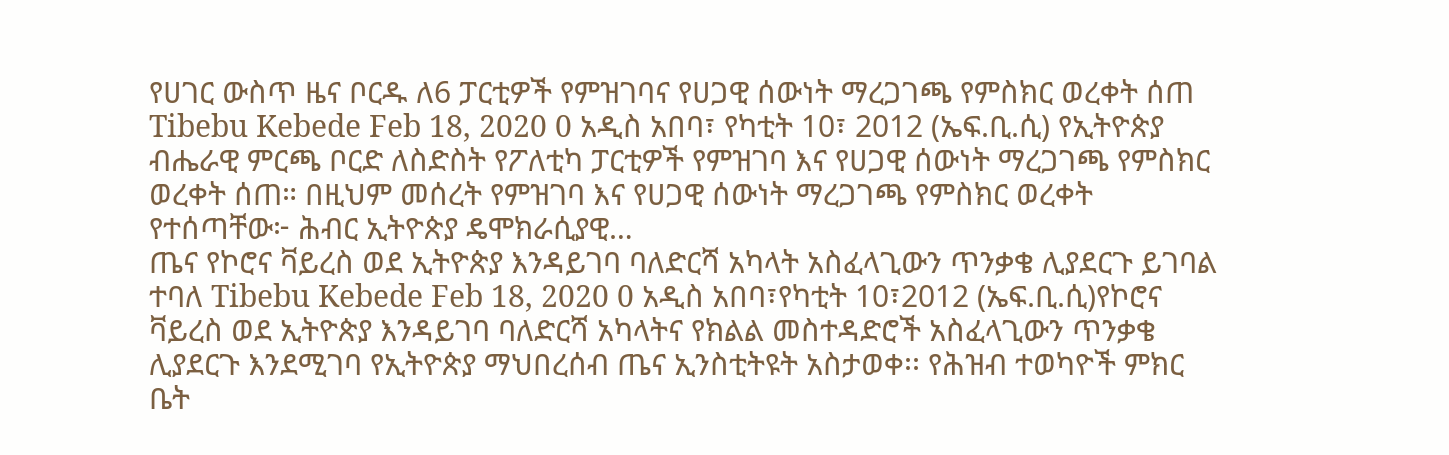የሀገር ውስጥ ዜና ቦርዱ ለ6 ፓርቲዎች የምዝገባና የሀጋዊ ሰውነት ማረጋገጫ የምስክር ወረቀት ሰጠ Tibebu Kebede Feb 18, 2020 0 አዲስ አበባ፣ የካቲት 10፣ 2012 (ኤፍ.ቢ.ሲ) የኢትዮጵያ ብሔራዊ ምርጫ ቦርድ ለስድስት የፖለቲካ ፓርቲዎች የምዝገባ እና የሀጋዊ ሰውነት ማረጋገጫ የምስክር ወረቀት ሰጠ። በዚህም መሰረት የምዝገባ እና የሀጋዊ ሰውነት ማረጋገጫ የምስክር ወረቀት የተሰጣቸው፦ ሕብር ኢትዮጵያ ዴሞክራሲያዊ…
ጤና የኮሮና ቫይረስ ወደ ኢትዮጵያ እንዳይገባ ባለድርሻ አካላት አስፈላጊውን ጥንቃቄ ሊያደርጉ ይገባል ተባለ Tibebu Kebede Feb 18, 2020 0 አዲስ አበባ፣የካቲት 10፣2012 (ኤፍ.ቢ.ሲ)የኮሮና ቫይረስ ወደ ኢትዮጵያ እንዳይገባ ባለድርሻ አካላትና የክልል መስተዳድሮች አስፈላጊውን ጥንቃቄ ሊያደርጉ እንደሚገባ የኢትዮጵያ ማህበረሰብ ጤና ኢንስቲትዩት አስታወቀ፡፡ የሕዝብ ተወካዮች ምክር ቤት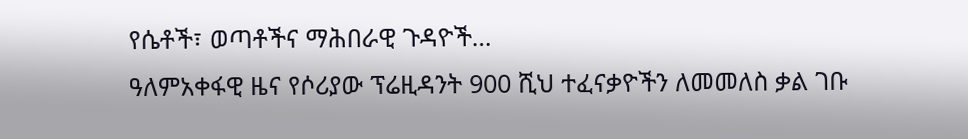የሴቶች፣ ወጣቶችና ማሕበራዊ ጉዳዮች…
ዓለምአቀፋዊ ዜና የሶሪያው ፕሬዚዳንት 900 ሺህ ተፈናቃዮችን ለመመለስ ቃል ገቡ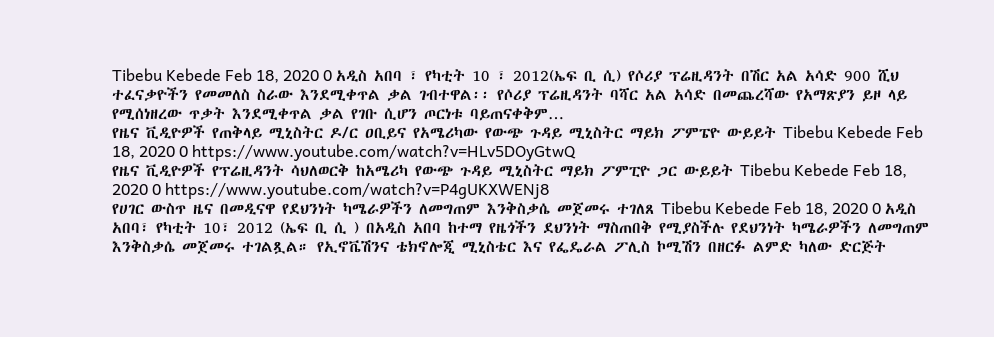Tibebu Kebede Feb 18, 2020 0 አዲስ አበባ ፣ የካቲት 10 ፣ 2012(ኤፍ ቢ ሲ) የሶሪያ ፕሬዚዳንት በሽር አል አሳድ 900 ሺህ ተፈናቃዮችን የመመለስ ስራው እንደሚቀጥል ቃል ገብተዋል፡፡ የሶሪያ ፕሬዚዳንት ባሻር አል አሳድ በመጨረሻው የአማጽያን ይዞ ላይ የሚሰነዘረው ጥቃት እንደሚቀጥል ቃል የገቡ ሲሆን ጦርነቱ ባይጠናቀቅም…
የዜና ቪዲዮዎች የጠቅላይ ሚኒስትር ዶ/ር ዐቢይና የአሜሪካው የውጭ ጉዳይ ሚኒስትር ማይክ ፖምፔዮ ውይይት Tibebu Kebede Feb 18, 2020 0 https://www.youtube.com/watch?v=HLv5DOyGtwQ
የዜና ቪዲዮዎች የፕሬዚዳንት ሳህለወርቅ ከአሜሪካ የውጭ ጉዳይ ሚኒስትር ማይክ ፖምፒዮ ጋር ውይይት Tibebu Kebede Feb 18, 2020 0 https://www.youtube.com/watch?v=P4gUKXWENj8
የሀገር ውስጥ ዜና በመዲናዋ የደህንነት ካሜራዎችን ለመግጠም እንቅስቃሴ መጀመሩ ተገለጸ Tibebu Kebede Feb 18, 2020 0 አዲስ አበባ፣ የካቲት 10፣ 2012 (ኤፍ ቢ ሲ ) በአዲስ አበባ ከተማ የዜጎችን ደህንነት ማስጠበቅ የሚያስችሉ የደህንነት ካሜራዎችን ለመግጠም እንቅስቃሴ መጀመሩ ተገልጿል። የኢኖቬሽንና ቴክኖሎጂ ሚኒስቴር እና የፌዴራል ፖሊስ ኮሚሽን በዘርፉ ልምድ ካለው ድርጅት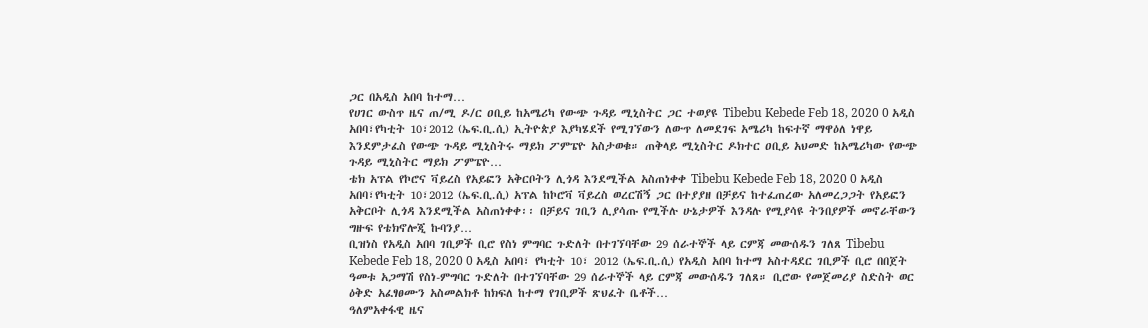ጋር በአዲስ አበባ ከተማ…
የሀገር ውስጥ ዜና ጠ/ሚ ዶ/ር ዐቢይ ከአሜሪካ የውጭ ጉዳይ ሚኒስትር ጋር ተወያዩ Tibebu Kebede Feb 18, 2020 0 አዲስ አበባ፣የካቲት 10፣2012 (ኤፍ.ቢ.ሲ) ኢትዮጵያ እያካሄደች የሚገኘውን ለውጥ ለመደገፍ አሜሪካ ከፍተኛ ማዋዕለ ነዋይ እንደምታፈስ የውጭ ጉዳይ ሚኒስትሩ ማይክ ፖምፔዮ አስታወቁ። ጠቅላይ ሚኒስትር ዶክተር ዐቢይ አህመድ ከአሜሪካው የውጭ ጉዳይ ሚኒስትር ማይክ ፖምፔዮ…
ቴክ አፕል የኮሮና ቫይረስ የአይፎን አቅርቦትን ሊጎዳ እንደሚችል አስጠነቀቀ Tibebu Kebede Feb 18, 2020 0 አዲስ አበባ፣የካቲት 10፣2012 (ኤፍ.ቢ.ሲ) አፕል ከኮሮቫ ቫይረስ ወረርሽኝ ጋር በተያያዘ በቻይና ከተፈጠረው አለመረጋጋት የአይፎን አቅርቦት ሊጎዳ እንደሚችል አስጠነቀቀ፡፡ በቻይና ገቢን ሊያሳጡ የሚችሉ ሁኔታዎች እንዳሉ የሚያሳዩ ትንበያዎች መኖራቸውን ግዙፍ የቴክኖሎጂ ኩባንያ…
ቢዝነስ የአዲስ አበባ ገቢዎች ቢሮ የስነ ምግባር ጉድለት በተገኘባቸው 29 ሰራተኞች ላይ ርምጃ መውሰዱን ገለጸ Tibebu Kebede Feb 18, 2020 0 አዲስ አበባ፣ የካቲት 10፣ 2012 (ኤፍ.ቢ.ሲ) የአዲስ አበባ ከተማ አስተዳደር ገቢዎች ቢሮ በበጀት ዓመቱ አጋማሽ የስነ-ምግባር ጉድለት በተገኘባቸው 29 ሰራተኞች ላይ ርምጃ መውሰዱን ገለጸ። ቢሮው የመጀመሪያ ስድስት ወር ዕቅድ አፈፃፀሙን አስመልክቶ ከክፍለ ከተማ የገቢዎች ጽህፈት ቤቶች…
ዓለምአቀፋዊ ዜና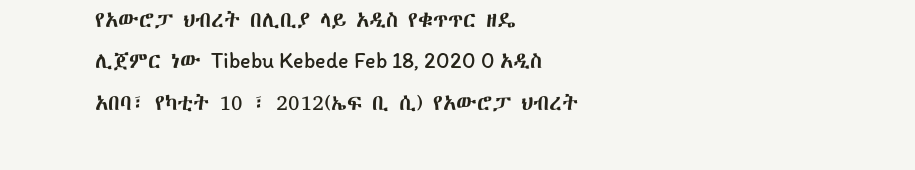የአውሮፓ ህብረት በሊቢያ ላይ አዲስ የቁጥጥር ዘዴ ሊጀምር ነው Tibebu Kebede Feb 18, 2020 0 አዲስ አበባ፣ የካቲት 10 ፣ 2012(ኤፍ ቢ ሲ) የአውሮፓ ህብረት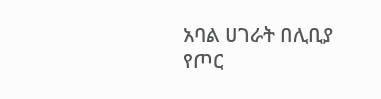አባል ሀገራት በሊቢያ የጦር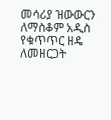መሳሪያ ዝውውርን ለማስቆም አዲስ የቁጥጥር ዘዴ ለመዘርጋት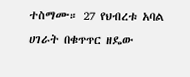ተስማሙ። 27 የህብረቱ አባል ሀገራት በቁጥጥር ዘዴው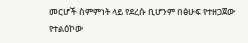መርሆች ስምምነት ላይ የደረሱ ቢሆንም በፅሁፍ የተዘጋጀው የተልዕኮው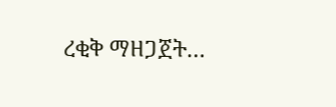ረቂቅ ማዘጋጀት…